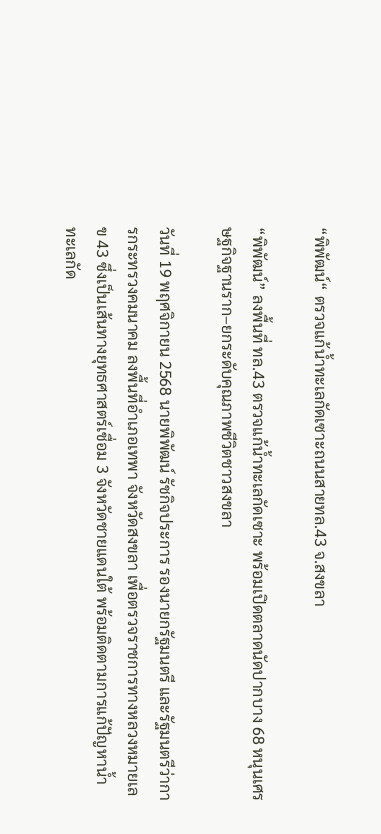“พิพัฒน์“ ตรวจแก้น้ำทะเลกัดเซาะถนนสายทล.43 จ.สงขลา

“พิพัฒน์” ลงพื้นที่ ทล.43 ตรวจแก้น้ำทะเลกัดเซาะ พร้อมเปิดตลาดนัดปากบาง 68 หนุนเศรษฐกิจฐานราก–ยกระดับคุณภาพชีวิตชาวสงขลา

วันที่ 19 พฤศจิกายน 2568 นายพิพัฒน์ รัชกิจประการ รองนายกรัฐมนตรี และรัฐมนตรีว่าการกระทรวงคมนาคม ลงพื้นที่อำเภอเทพา จังหวัดสงขลา เพื่อตรวจราชการทางหลวงหมายเลข 43 ซึ่งเป็นเส้นทางยุทธศาสตร์เชื่อม 3 จังหวัดชายแดนใต้ พร้อมติดตามการแก้ปัญหาน้ำทะเลกัด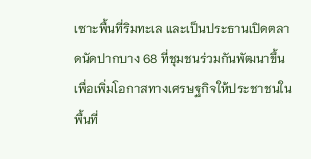เซาะพื้นที่ริมทะเล และเป็นประธานเปิดตลาดนัดปากบาง 68 ที่ชุมชนร่วมกันพัฒนาขึ้นเพื่อเพิ่มโอกาสทางเศรษฐกิจให้ประชาชนในพื้นที่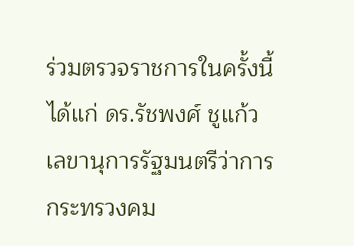ร่วมตรวจราชการในครั้งนี้ ได้แก่ ดร.รัชพงศ์ ชูแก้ว เลขานุการรัฐมนตรีว่าการกระทรวงคม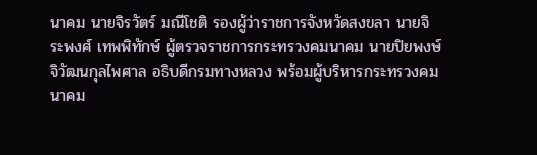นาคม นายจิรวัตร์ มณีโชติ รองผู้ว่าราชการจังหวัดสงขลา นายจิระพงศ์ เทพพิทักษ์ ผู้ตรวจราชการกระทรวงคมนาคม นายปิยพงษ์ จิวัฒนกุลไพศาล อธิบดีกรมทางหลวง พร้อมผู้บริหารกระทรวงคมนาคม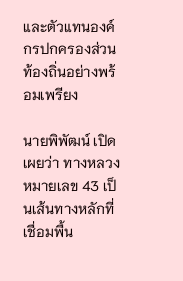และตัวแทนองค์กรปกครองส่วนท้องถิ่นอย่างพร้อมเพรียง

นายพิพัฒน์ เปิดเผยว่า ทางหลวงหมายเลข 43 เป็นเส้นทางหลักที่เชื่อมพื้น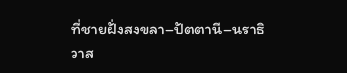ที่ชายฝั่งสงขลา–ปัตตานี–นราธิวาส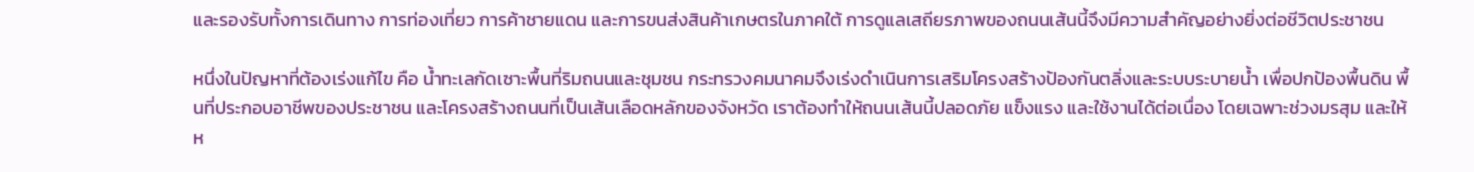และรองรับทั้งการเดินทาง การท่องเที่ยว การค้าชายแดน และการขนส่งสินค้าเกษตรในภาคใต้ การดูแลเสถียรภาพของถนนเส้นนี้จึงมีความสำคัญอย่างยิ่งต่อชีวิตประชาชน

หนึ่งในปัญหาที่ต้องเร่งแก้ไข คือ น้ำทะเลกัดเซาะพื้นที่ริมถนนและชุมชน กระทรวงคมนาคมจึงเร่งดำเนินการเสริมโครงสร้างป้องกันตลิ่งและระบบระบายน้ำ เพื่อปกป้องพื้นดิน พื้นที่ประกอบอาชีพของประชาชน และโครงสร้างถนนที่เป็นเส้นเลือดหลักของจังหวัด เราต้องทำให้ถนนเส้นนี้ปลอดภัย แข็งแรง และใช้งานได้ต่อเนื่อง โดยเฉพาะช่วงมรสุม และให้ห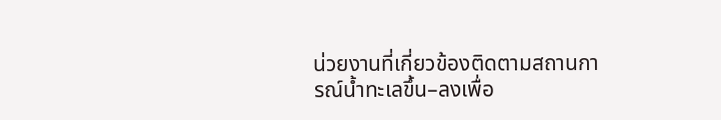น่วยงานที่เกี่ยวข้องติดตามสถานการณ์น้ำทะเลขึ้น–ลงเพื่อ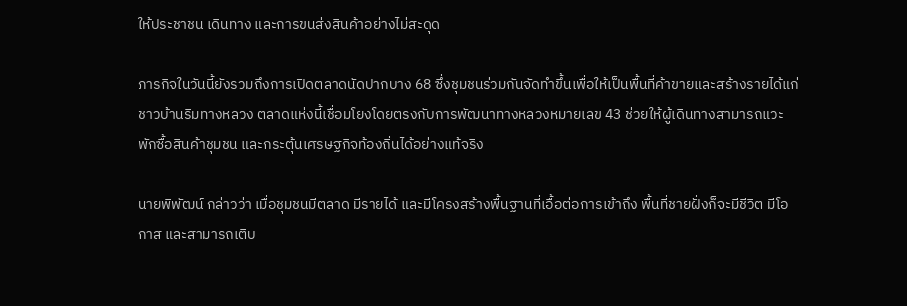ให้ประชาชน เดินทาง และการขนส่งสินค้าอย่างไม่สะดุด

ภารกิจในวันนี้ยังรวมถึงการเปิดตลาดนัดปากบาง 68 ซึ่งชุมชนร่วมกันจัดทำขึ้นเพื่อให้เป็นพื้นที่ค้าขายและสร้างรายได้แก่ชาวบ้านริมทางหลวง ตลาดแห่งนี้เชื่อมโยงโดยตรงกับการพัฒนาทางหลวงหมายเลข 43 ช่วยให้ผู้เดินทางสามารถแวะพักซื้อสินค้าชุมชน และกระตุ้นเศรษฐกิจท้องถิ่นได้อย่างแท้จริง

นายพิพัฒน์ กล่าวว่า เมื่อชุมชนมีตลาด มีรายได้ และมีโครงสร้างพื้นฐานที่เอื้อต่อการเข้าถึง พื้นที่ชายฝั่งก็จะมีชีวิต มีโอกาส และสามารถเติบ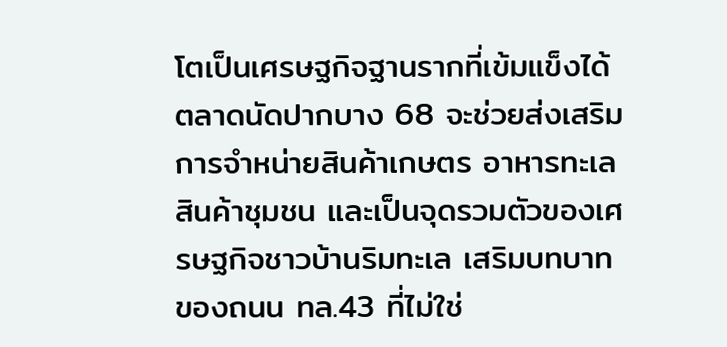โตเป็นเศรษฐกิจฐานรากที่เข้มแข็งได้ ตลาดนัดปากบาง 68 จะช่วยส่งเสริมการจำหน่ายสินค้าเกษตร อาหารทะเล สินค้าชุมชน และเป็นจุดรวมตัวของเศรษฐกิจชาวบ้านริมทะเล เสริมบทบาทของถนน ทล.43 ที่ไม่ใช่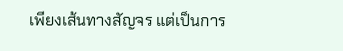เพียงเส้นทางสัญจร แต่เป็นการ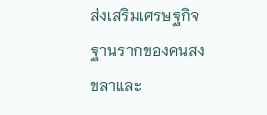ส่งเสริมเศรษฐกิจฐานรากของคนสงขลาและ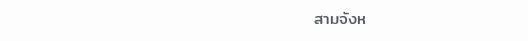สามจังห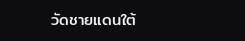วัดชายแดนใต้